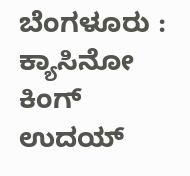ಬೆಂಗಳೂರು : ಕ್ಯಾಸಿನೋ ಕಿಂಗ್ ಉದಯ್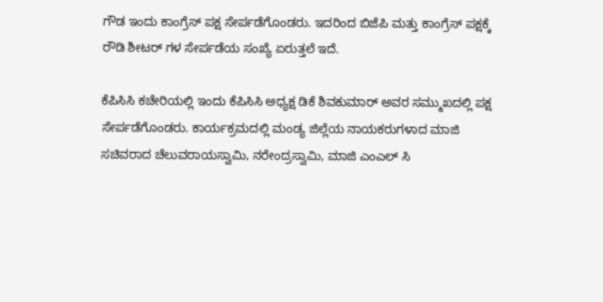ಗೌಡ ಇಂದು ಕಾಂಗ್ರೆಸ್ ಪಕ್ಷ ಸೇರ್ಪಡೆಗೊಂಡರು. ಇದರಿಂದ ಬಿಜೆಪಿ ಮತ್ತು ಕಾಂಗ್ರೆಸ್ ಪಕ್ಷಕ್ಕೆ ರೌಡಿ ಶೀಟರ್ ಗಳ ಸೇರ್ಪಡೆಯ ಸಂಖ್ಯೆ ಏರುತ್ತಲೆ ಇದೆ.

ಕೆಪಿಸಿಸಿ ಕಚೇರಿಯಲ್ಲಿ ಇಂದು ಕೆಪಿಸಿಸಿ ಅಧ್ಯಕ್ಷ ಡಿಕೆ ಶಿವಕುಮಾರ್ ಅವರ ಸಮ್ಮುಖದಲ್ಲಿ ಪಕ್ಷ ಸೇರ್ಪಡೆಗೊಂಡರು. ಕಾರ್ಯಕ್ರಮದಲ್ಲಿ ಮಂಡ್ಯ ಜಿಲ್ಲೆಯ ನಾಯಕರುಗಳಾದ ಮಾಜಿ ಸಚಿವರಾದ ಚೆಲುವರಾಯಸ್ವಾಮಿ, ನರೇಂದ್ರಸ್ವಾಮಿ, ಮಾಜಿ ಎಂಎಲ್ ಸಿ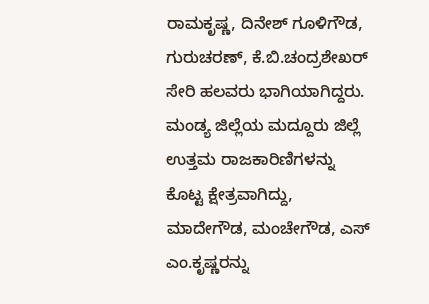ರಾಮಕೃಷ್ಣ, ದಿನೇಶ್ ಗೂಳಿಗೌಡ, ಗುರುಚರಣ್, ಕೆ.ಬಿ.ಚಂದ್ರಶೇಖರ್ ಸೇರಿ ಹಲವರು ಭಾಗಿಯಾಗಿದ್ದರು.
ಮಂಡ್ಯ ಜಿಲ್ಲೆಯ ಮದ್ದೂರು ಜಿಲ್ಲೆ ಉತ್ತಮ ರಾಜಕಾರಿಣಿಗಳನ್ನು ಕೊಟ್ಟ ಕ್ಷೇತ್ರವಾಗಿದ್ದು, ಮಾದೇಗೌಡ, ಮಂಚೇಗೌಡ, ಎಸ್ ಎಂ.ಕೃಷ್ಣರನ್ನು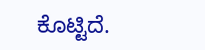ಕೊಟ್ಟಿದೆ.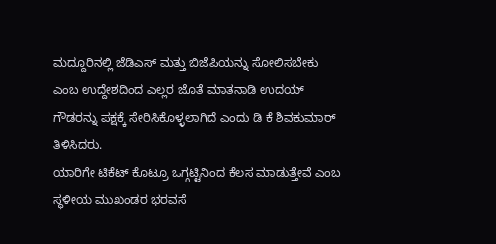ಮದ್ದೂರಿನಲ್ಲಿ ಜೆಡಿಎಸ್ ಮತ್ತು ಬಿಜೆಪಿಯನ್ನು ಸೋಲಿಸಬೇಕು ಎಂಬ ಉದ್ದೇಶದಿಂದ ಎಲ್ಲರ ಜೊತೆ ಮಾತನಾಡಿ ಉದಯ್ ಗೌಡರನ್ನು ಪಕ್ಷಕ್ಕೆ ಸೇರಿಸಿಕೊಳ್ಳಲಾಗಿದೆ ಎಂದು ಡಿ ಕೆ ಶಿವಕುಮಾರ್ ತಿಳಿಸಿದರು.
ಯಾರಿಗೇ ಟಿಕೆಟ್ ಕೊಟ್ರೂ ಒಗ್ಗಟ್ಟಿನಿಂದ ಕೆಲಸ ಮಾಡುತ್ತೇವೆ ಎಂಬ ಸ್ಥಳೀಯ ಮುಖಂಡರ ಭರವಸೆ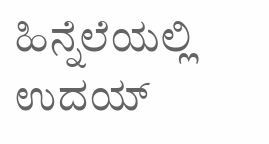ಹಿನ್ನೆಲೆಯಲ್ಲಿ ಉದಯ್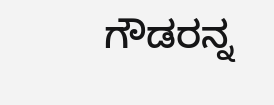ಗೌಡರನ್ನ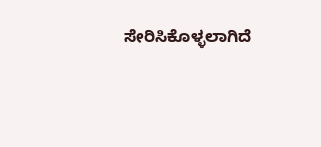ಸೇರಿಸಿಕೊಳ್ಳಲಾಗಿದೆ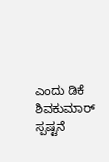ಎಂದು ಡಿಕೆ ಶಿವಕುಮಾರ್ ಸ್ಪಷ್ಟನೆ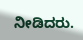ನೀಡಿದರು.